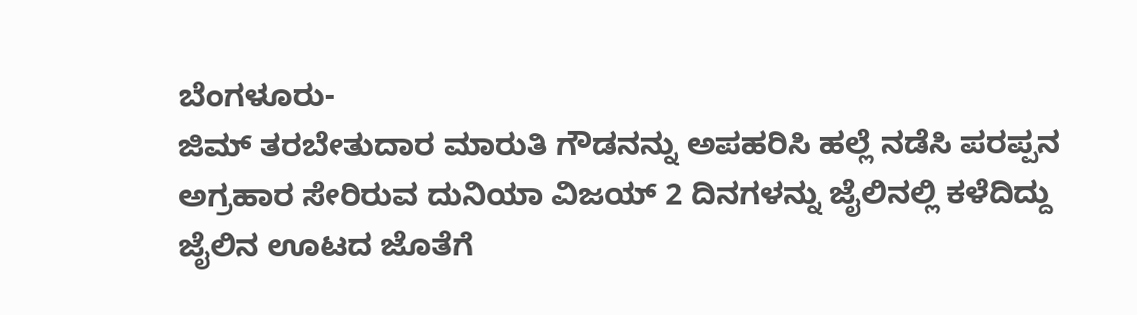ಬೆಂಗಳೂರು-
ಜಿಮ್ ತರಬೇತುದಾರ ಮಾರುತಿ ಗೌಡನನ್ನು ಅಪಹರಿಸಿ ಹಲ್ಲೆ ನಡೆಸಿ ಪರಪ್ಪನ ಅಗ್ರಹಾರ ಸೇರಿರುವ ದುನಿಯಾ ವಿಜಯ್ 2 ದಿನಗಳನ್ನು ಜೈಲಿನಲ್ಲಿ ಕಳೆದಿದ್ದು ಜೈಲಿನ ಊಟದ ಜೊತೆಗೆ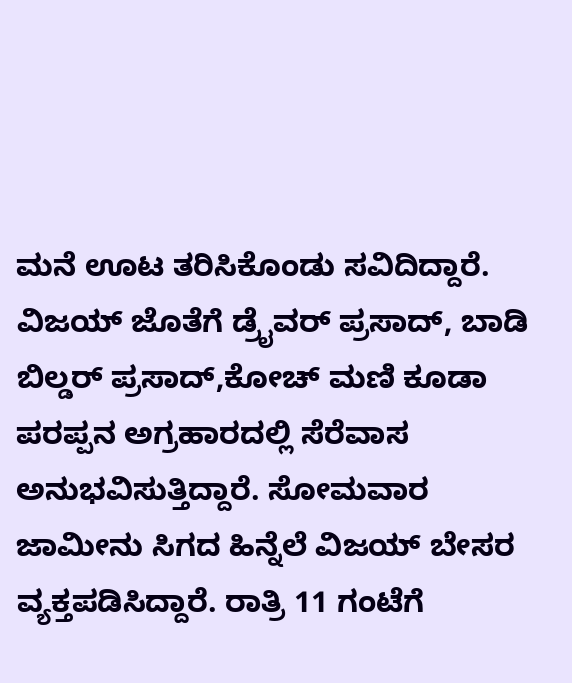ಮನೆ ಊಟ ತರಿಸಿಕೊಂಡು ಸವಿದಿದ್ದಾರೆ.
ವಿಜಯ್ ಜೊತೆಗೆ ಡ್ರೈವರ್ ಪ್ರಸಾದ್, ಬಾಡಿ ಬಿಲ್ಡರ್ ಪ್ರಸಾದ್,ಕೋಚ್ ಮಣಿ ಕೂಡಾ ಪರಪ್ಪನ ಅಗ್ರಹಾರದಲ್ಲಿ ಸೆರೆವಾಸ ಅನುಭವಿಸುತ್ತಿದ್ದಾರೆ. ಸೋಮವಾರ ಜಾಮೀನು ಸಿಗದ ಹಿನ್ನೆಲೆ ವಿಜಯ್ ಬೇಸರ ವ್ಯಕ್ತಪಡಿಸಿದ್ದಾರೆ. ರಾತ್ರಿ 11 ಗಂಟೆಗೆ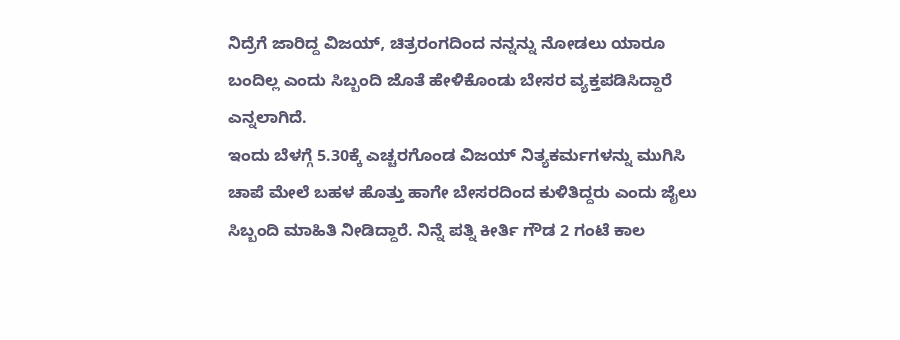ನಿದ್ರೆಗೆ ಜಾರಿದ್ದ ವಿಜಯ್, ಚಿತ್ರರಂಗದಿಂದ ನನ್ನನ್ನು ನೋಡಲು ಯಾರೂ ಬಂದಿಲ್ಲ ಎಂದು ಸಿಬ್ಬಂದಿ ಜೊತೆ ಹೇಳಿಕೊಂಡು ಬೇಸರ ವ್ಯಕ್ತಪಡಿಸಿದ್ದಾರೆ ಎನ್ನಲಾಗಿದೆ.
ಇಂದು ಬೆಳಗ್ಗೆ 5.30ಕ್ಕೆ ಎಚ್ಚರಗೊಂಡ ವಿಜಯ್ ನಿತ್ಯಕರ್ಮಗಳನ್ನು ಮುಗಿಸಿ ಚಾಪೆ ಮೇಲೆ ಬಹಳ ಹೊತ್ತು ಹಾಗೇ ಬೇಸರದಿಂದ ಕುಳಿತಿದ್ದರು ಎಂದು ಜೈಲು ಸಿಬ್ಬಂದಿ ಮಾಹಿತಿ ನೀಡಿದ್ದಾರೆ. ನಿನ್ನೆ ಪತ್ನಿ ಕೀರ್ತಿ ಗೌಡ 2 ಗಂಟೆ ಕಾಲ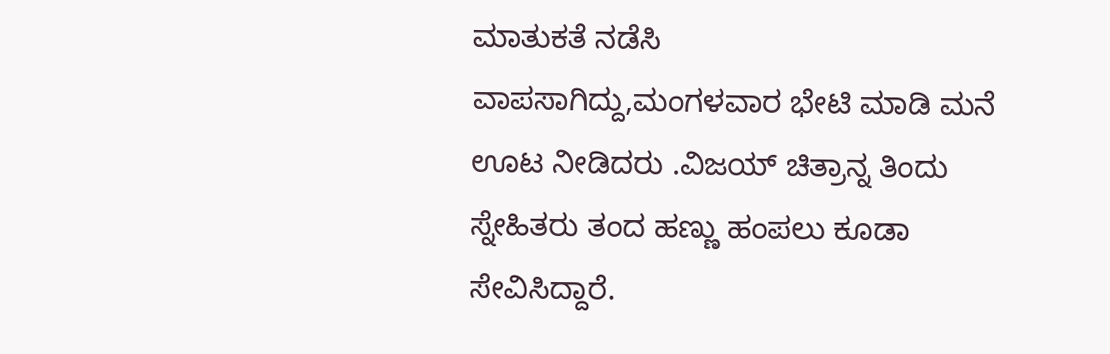ಮಾತುಕತೆ ನಡೆಸಿ
ವಾಪಸಾಗಿದ್ದು,ಮಂಗಳವಾರ ಭೇಟಿ ಮಾಡಿ ಮನೆ ಊಟ ನೀಡಿದರು .ವಿಜಯ್ ಚಿತ್ರಾನ್ನ ತಿಂದು ಸ್ನೇಹಿತರು ತಂದ ಹಣ್ಣು ಹಂಪಲು ಕೂಡಾ ಸೇವಿಸಿದ್ದಾರೆ.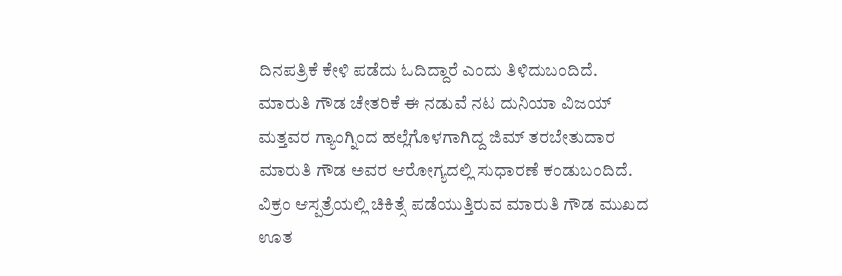ದಿನಪತ್ರಿಕೆ ಕೇಳಿ ಪಡೆದು ಓದಿದ್ದಾರೆ ಎಂದು ತಿಳಿದುಬಂದಿದೆ.
ಮಾರುತಿ ಗೌಡ ಚೇತರಿಕೆ ಈ ನಡುವೆ ನಟ ದುನಿಯಾ ವಿಜಯ್ ಮತ್ತವರ ಗ್ಯಾಂಗ್ನಿಂದ ಹಲ್ಲೆಗೊಳಗಾಗಿದ್ದ ಜಿಮ್ ತರಬೇತುದಾರ ಮಾರುತಿ ಗೌಡ ಅವರ ಆರೋಗ್ಯದಲ್ಲಿ ಸುಧಾರಣೆ ಕಂಡುಬಂದಿದೆ.
ವಿಕ್ರಂ ಆಸ್ಪತ್ರೆಯಲ್ಲಿ ಚಿಕಿತ್ಸೆ ಪಡೆಯುತ್ತಿರುವ ಮಾರುತಿ ಗೌಡ ಮುಖದ ಊತ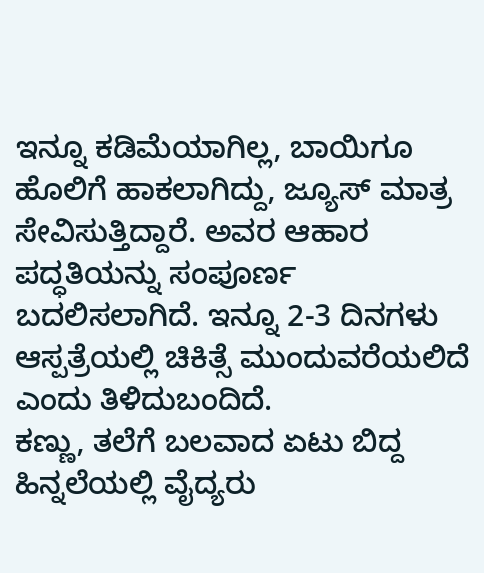ಇನ್ನೂ ಕಡಿಮೆಯಾಗಿಲ್ಲ, ಬಾಯಿಗೂ ಹೊಲಿಗೆ ಹಾಕಲಾಗಿದ್ದು, ಜ್ಯೂಸ್ ಮಾತ್ರ ಸೇವಿಸುತ್ತಿದ್ದಾರೆ. ಅವರ ಆಹಾರ ಪದ್ಧತಿಯನ್ನು ಸಂಪೂರ್ಣ ಬದಲಿಸಲಾಗಿದೆ. ಇನ್ನೂ 2-3 ದಿನಗಳು ಆಸ್ಪತ್ರೆಯಲ್ಲಿ ಚಿಕಿತ್ಸೆ ಮುಂದುವರೆಯಲಿದೆ ಎಂದು ತಿಳಿದುಬಂದಿದೆ.
ಕಣ್ಣು, ತಲೆಗೆ ಬಲವಾದ ಏಟು ಬಿದ್ದ ಹಿನ್ನಲೆಯಲ್ಲಿ ವೈದ್ಯರು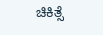ಚಿಕಿತ್ಸೆ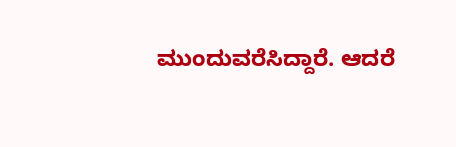ಮುಂದುವರೆಸಿದ್ದಾರೆ. ಆದರೆ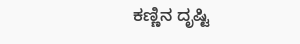ಕಣ್ಣಿನ ದೃಷ್ಟಿ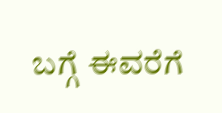ಬಗ್ಗೆ ಈವರೆಗೆ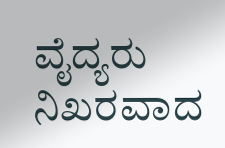ವೈದ್ಯರು ನಿಖರವಾದ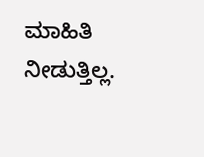ಮಾಹಿತಿ ನೀಡುತ್ತಿಲ್ಲ.